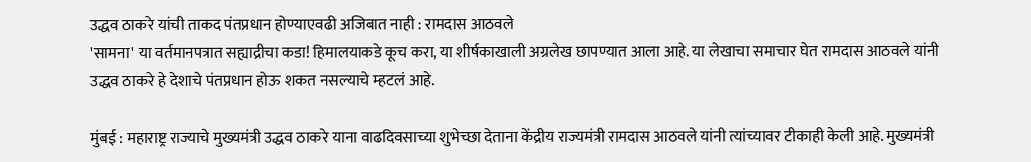उद्धव ठाकरे यांची ताकद पंतप्रधान होण्याएवढी अजिबात नाही : रामदास आठवले
'सामना' या वर्तमानपत्रात सह्याद्रीचा कडा! हिमालयाकडे कूच करा, या शीर्षकाखाली अग्रलेख छापण्यात आला आहे. या लेखाचा समाचार घेत रामदास आठवले यांनी उद्धव ठाकरे हे देशाचे पंतप्रधान होऊ शकत नसल्याचे म्हटलं आहे.

मुंबई : महाराष्ट्र राज्याचे मुख्यमंत्री उद्धव ठाकरे याना वाढदिवसाच्या शुभेच्छा देताना केंद्रीय राज्यमंत्री रामदास आठवले यांनी त्यांच्यावर टीकाही केली आहे. मुख्यमंत्री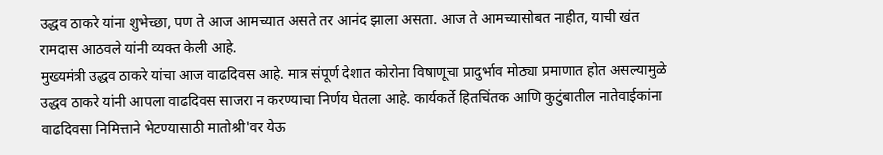उद्धव ठाकरे यांना शुभेच्छा, पण ते आज आमच्यात असते तर आनंद झाला असता. आज ते आमच्यासोबत नाहीत, याची खंत रामदास आठवले यांनी व्यक्त केली आहे.
मुख्यमंत्री उद्धव ठाकरे यांचा आज वाढदिवस आहे. मात्र संपूर्ण देशात कोरोना विषाणूचा प्रादुर्भाव मोठ्या प्रमाणात होत असल्यामुळे उद्धव ठाकरे यांनी आपला वाढदिवस साजरा न करण्याचा निर्णय घेतला आहे. कार्यकर्ते हितचिंतक आणि कुटुंबातील नातेवाईकांना वाढदिवसा निमित्ताने भेटण्यासाठी मातोश्री'वर येऊ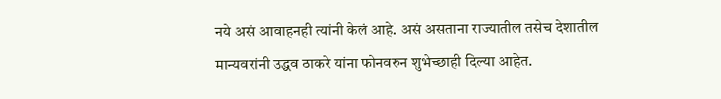नये असं आवाहनही त्यांनी केलं आहे. असं असताना राज्यातील तसेच देशातील मान्यवरांनी उद्धव ठाकरे यांना फोनवरुन शुभेच्छाही दिल्या आहेत.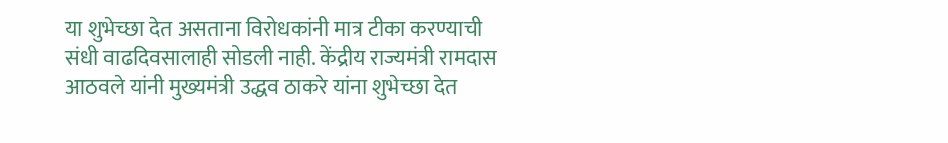या शुभेच्छा देत असताना विरोधकांनी मात्र टीका करण्याची संधी वाढदिवसालाही सोडली नाही. केंद्रीय राज्यमंत्री रामदास आठवले यांनी मुख्यमंत्री उद्धव ठाकरे यांना शुभेच्छा देत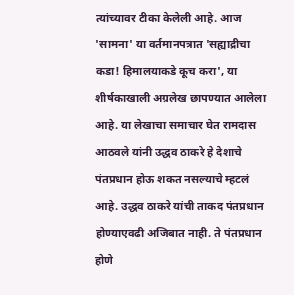त्यांच्यावर टीका केलेली आहे. आज 'सामना' या वर्तमानपत्रात 'सह्याद्रीचा कडा! हिमालयाकडे कूच करा', या शीर्षकाखाली अग्रलेख छापण्यात आलेला आहे. या लेखाचा समाचार घेत रामदास आठवले यांनी उद्धव ठाकरे हे देशाचे पंतप्रधान होऊ शकत नसल्याचे म्हटलं आहे. उद्धव ठाकरे यांची ताकद पंतप्रधान होण्याएवढी अजिबात नाही. ते पंतप्रधान होणे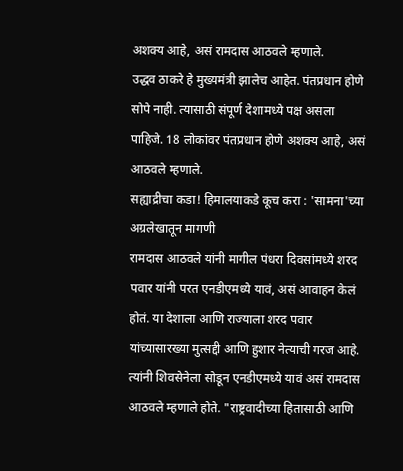अशक्य आहे, असं रामदास आठवले म्हणाले.
उद्धव ठाकरे हे मुख्यमंत्री झालेच आहेत. पंतप्रधान होणे सोपे नाही. त्यासाठी संपूर्ण देशामध्ये पक्ष असला पाहिजे. 18 लोकांवर पंतप्रधान होणे अशक्य आहे, असं आठवले म्हणाले.
सह्याद्रीचा कडा! हिमालयाकडे कूच करा : 'सामना'च्या अग्रलेखातून मागणी
रामदास आठवले यांनी मागील पंधरा दिवसांमध्ये शरद पवार यांनी परत एनडीएमध्ये यावं, असं आवाहन केलं होतं. या देशाला आणि राज्याला शरद पवार यांच्यासारख्या मुत्सद्दी आणि हुशार नेत्याची गरज आहे. त्यांनी शिवसेनेला सोडून एनडीएमध्ये यावं असं रामदास आठवले म्हणाले होते. "राष्ट्रवादीच्या हितासाठी आणि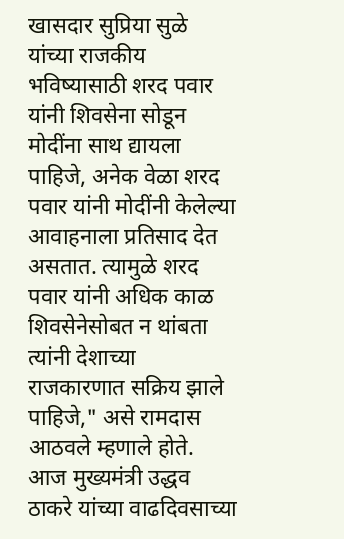खासदार सुप्रिया सुळे यांच्या राजकीय भविष्यासाठी शरद पवार यांनी शिवसेना सोडून मोदींना साथ द्यायला पाहिजे, अनेक वेळा शरद पवार यांनी मोदींनी केलेल्या आवाहनाला प्रतिसाद देत असतात. त्यामुळे शरद पवार यांनी अधिक काळ शिवसेनेसोबत न थांबता त्यांनी देशाच्या राजकारणात सक्रिय झाले पाहिजे," असे रामदास आठवले म्हणाले होते.
आज मुख्यमंत्री उद्धव ठाकरे यांच्या वाढदिवसाच्या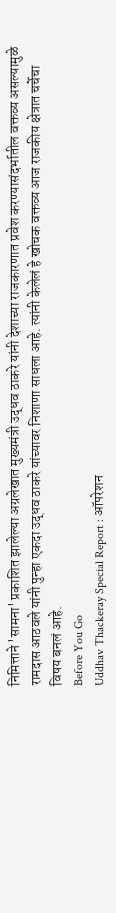निमित्ताने 'सामना' प्रकाशित झालेल्या अग्रलेखात मुख्यमंत्री उद्धव ठाकरे यांनी देशाच्या राजकारणात प्रवेश करण्यासंदर्भातील वक्तव्य असल्यामुळे रामदास आठवले यांनी पुन्हा एकदा उद्धव ठाकरे यांच्यावर निशाणा साधला आहे. त्यांनी केलेलं हे खोचक वक्तव्य आज राजकीय क्षेत्रात चर्चेचा विषय बनलं आहे.
Before You Go
Uddhav Thackeray Special Report : ऑपरेशन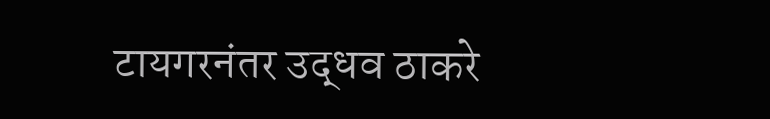टायगरनंतर उद्धव ठाकरे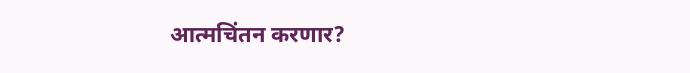आत्मचिंतन करणार?